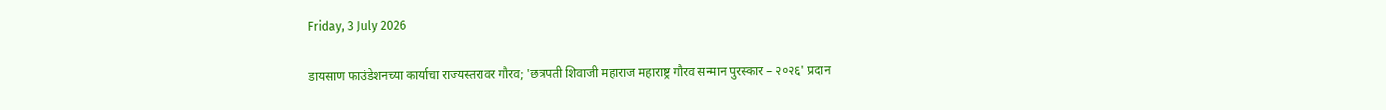Friday, 3 July 2026

डायसाण फाउंडेशनच्या कार्याचा राज्यस्तरावर गौरव; 'छत्रपती शिवाजी महाराज महाराष्ट्र गौरव सन्मान पुरस्कार – २०२६' प्रदान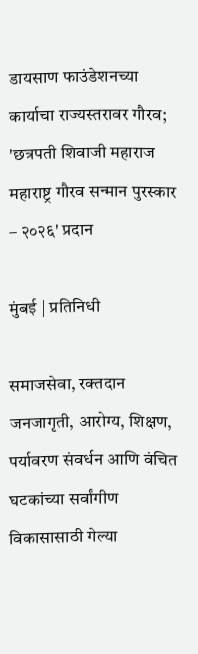डायसाण फाउंडेशनच्या कार्याचा राज्यस्तरावर गौरव;  'छत्रपती शिवाजी महाराज महाराष्ट्र गौरव सन्मान पुरस्कार – २०२६' प्रदान

मुंबई | प्रतिनिधी

समाजसेवा, रक्तदान जनजागृती, आरोग्य, शिक्षण, पर्यावरण संवर्धन आणि वंचित घटकांच्या सर्वांगीण विकासासाठी गेल्या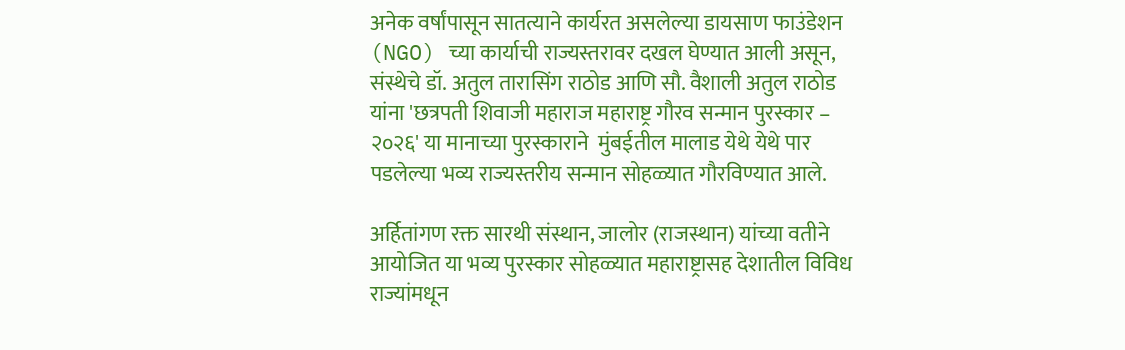अनेक वर्षांपासून सातत्याने कार्यरत असलेल्या डायसाण फाउंडेशन (NGO) च्या कार्याची राज्यस्तरावर दखल घेण्यात आली असून, संस्थेचे डॉ. अतुल तारासिंग राठोड आणि सौ. वैशाली अतुल राठोड यांना 'छत्रपती शिवाजी महाराज महाराष्ट्र गौरव सन्मान पुरस्कार – २०२६' या मानाच्या पुरस्काराने  मुंबईतील मालाड येथे येथे पार पडलेल्या भव्य राज्यस्तरीय सन्मान सोहळ्यात गौरविण्यात आले.

अर्हितांगण रक्त सारथी संस्थान, जालोर (राजस्थान) यांच्या वतीने आयोजित या भव्य पुरस्कार सोहळ्यात महाराष्ट्रासह देशातील विविध राज्यांमधून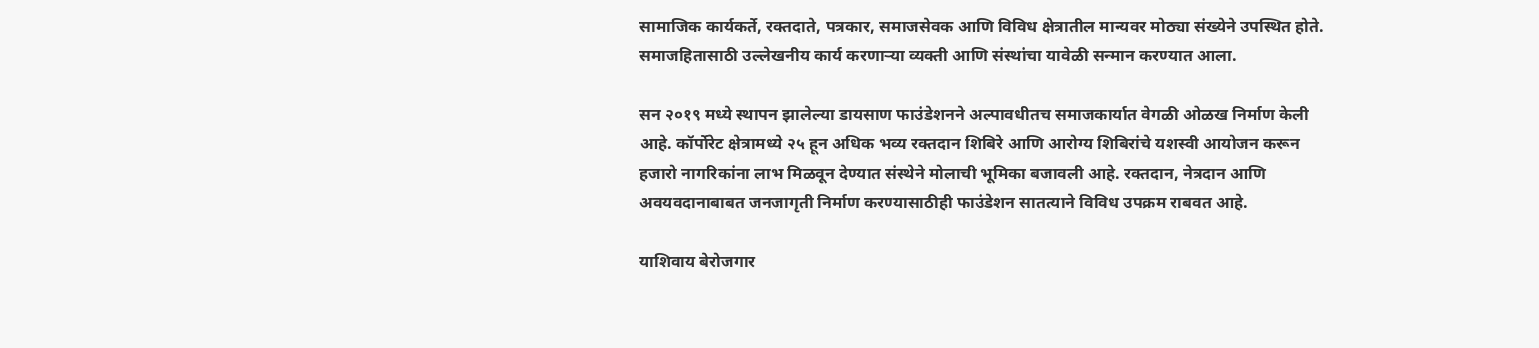सामाजिक कार्यकर्ते, रक्तदाते, पत्रकार, समाजसेवक आणि विविध क्षेत्रातील मान्यवर मोठ्या संख्येने उपस्थित होते. समाजहितासाठी उल्लेखनीय कार्य करणाऱ्या व्यक्ती आणि संस्थांचा यावेळी सन्मान करण्यात आला.

सन २०१९ मध्ये स्थापन झालेल्या डायसाण फाउंडेशनने अल्पावधीतच समाजकार्यात वेगळी ओळख निर्माण केली आहे. कॉर्पोरेट क्षेत्रामध्ये २५ हून अधिक भव्य रक्तदान शिबिरे आणि आरोग्य शिबिरांचे यशस्वी आयोजन करून हजारो नागरिकांना लाभ मिळवून देण्यात संस्थेने मोलाची भूमिका बजावली आहे. रक्तदान, नेत्रदान आणि अवयवदानाबाबत जनजागृती निर्माण करण्यासाठीही फाउंडेशन सातत्याने विविध उपक्रम राबवत आहे.

याशिवाय बेरोजगार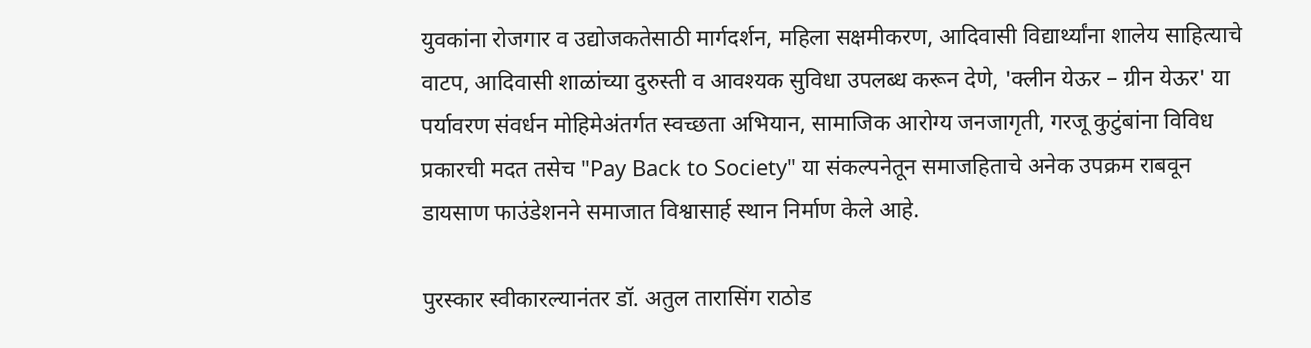युवकांना रोजगार व उद्योजकतेसाठी मार्गदर्शन, महिला सक्षमीकरण, आदिवासी विद्यार्थ्यांना शालेय साहित्याचे वाटप, आदिवासी शाळांच्या दुरुस्ती व आवश्यक सुविधा उपलब्ध करून देणे, 'क्लीन येऊर – ग्रीन येऊर' या पर्यावरण संवर्धन मोहिमेअंतर्गत स्वच्छता अभियान, सामाजिक आरोग्य जनजागृती, गरजू कुटुंबांना विविध प्रकारची मदत तसेच "Pay Back to Society" या संकल्पनेतून समाजहिताचे अनेक उपक्रम राबवून डायसाण फाउंडेशनने समाजात विश्वासार्ह स्थान निर्माण केले आहे.

पुरस्कार स्वीकारल्यानंतर डॉ. अतुल तारासिंग राठोड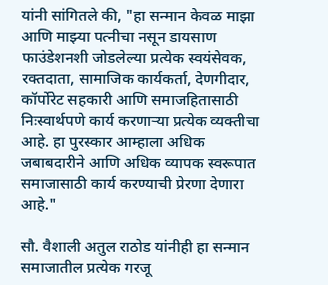यांनी सांगितले की, "हा सन्मान केवळ माझा आणि माझ्या पत्नीचा नसून डायसाण फाउंडेशनशी जोडलेल्या प्रत्येक स्वयंसेवक, रक्तदाता, सामाजिक कार्यकर्ता, देणगीदार, कॉर्पोरेट सहकारी आणि समाजहितासाठी निःस्वार्थपणे कार्य करणाऱ्या प्रत्येक व्यक्तीचा आहे. हा पुरस्कार आम्हाला अधिक जबाबदारीने आणि अधिक व्यापक स्वरूपात समाजासाठी कार्य करण्याची प्रेरणा देणारा आहे."

सौ. वैशाली अतुल राठोड यांनीही हा सन्मान समाजातील प्रत्येक गरजू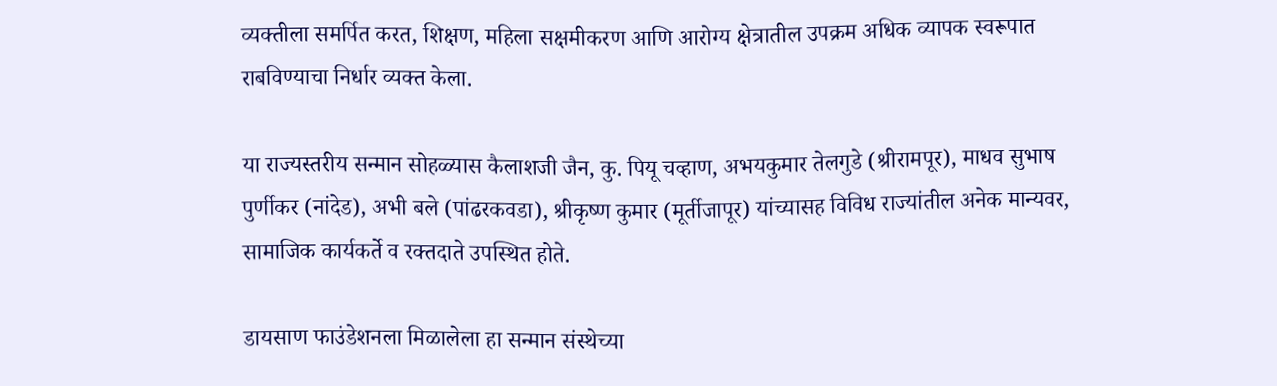व्यक्तीला समर्पित करत, शिक्षण, महिला सक्षमीकरण आणि आरोग्य क्षेत्रातील उपक्रम अधिक व्यापक स्वरूपात राबविण्याचा निर्धार व्यक्त केला.

या राज्यस्तरीय सन्मान सोहळ्यास कैलाशजी जैन, कु. पियू चव्हाण, अभयकुमार तेलगुडे (श्रीरामपूर), माधव सुभाष पुर्णीकर (नांदेड), अभी बले (पांढरकवडा), श्रीकृष्ण कुमार (मूर्तीजापूर) यांच्यासह विविध राज्यांतील अनेक मान्यवर, सामाजिक कार्यकर्ते व रक्तदाते उपस्थित होते.

डायसाण फाउंडेशनला मिळालेला हा सन्मान संस्थेच्या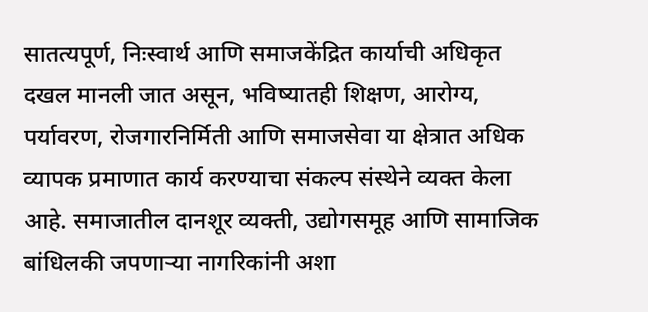सातत्यपूर्ण, निःस्वार्थ आणि समाजकेंद्रित कार्याची अधिकृत दखल मानली जात असून, भविष्यातही शिक्षण, आरोग्य, पर्यावरण, रोजगारनिर्मिती आणि समाजसेवा या क्षेत्रात अधिक व्यापक प्रमाणात कार्य करण्याचा संकल्प संस्थेने व्यक्त केला आहे. समाजातील दानशूर व्यक्ती, उद्योगसमूह आणि सामाजिक बांधिलकी जपणाऱ्या नागरिकांनी अशा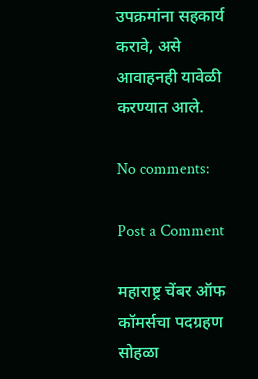उपक्रमांना सहकार्य करावे, असे आवाहनही यावेळी करण्यात आले.

No comments:

Post a Comment

महाराष्ट्र चेंबर ऑफ कॉमर्सचा पदग्रहण सोहळा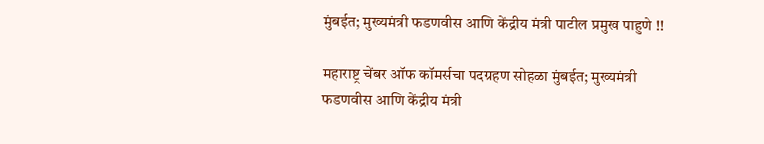मुंबईत; मुख्यमंत्री फडणवीस आणि केंद्रीय मंत्री पाटील प्रमुख पाहुणे !!

महाराष्ट्र चेंबर ऑफ कॉमर्सचा पदग्रहण सोहळा मुंबईत; मुख्यमंत्री फडणवीस आणि केंद्रीय मंत्री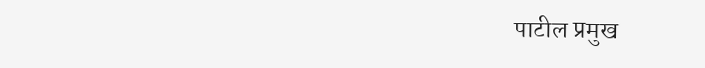पाटील प्रमुख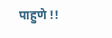पाहुणे !!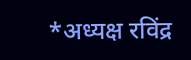*अध्यक्ष रविंद्र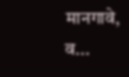मानगावे, व...